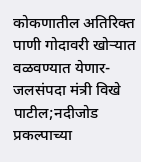कोकणातील अतिरिक्त पाणी गोदावरी खोऱ्यात वळवण्यात येणार-जलसंपदा मंत्री विखे पाटील;नदीजोड प्रकल्पाच्या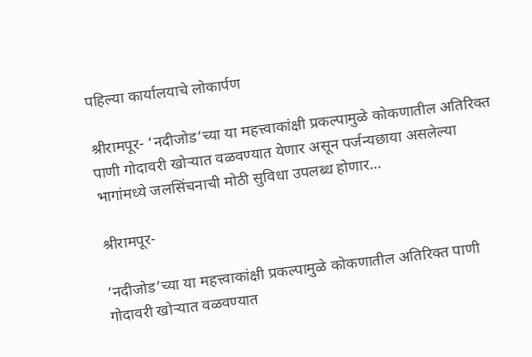पहिल्या कार्यालयाचे लोकार्पण

श्रीरामपूर- ‘नदीजोड’च्या या महत्त्वाकांक्षी प्रकल्पामुळे कोकणातील अतिरिक्त पाणी गोदावरी खोऱ्यात वळवण्यात येणार असून पर्जन्यछाया असलेल्या भागांमध्ये जलसिंचनाची मोठी सुविधा उपलब्ध होणार...

श्रीरामपूर-

‘नदीजोड’च्या या महत्त्वाकांक्षी प्रकल्पामुळे कोकणातील अतिरिक्त पाणी गोदावरी खोऱ्यात वळवण्यात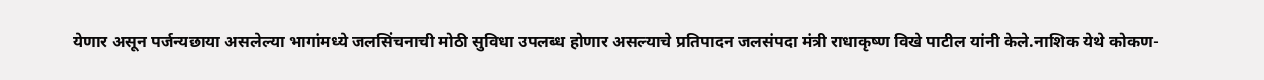येणार असून पर्जन्यछाया असलेल्या भागांमध्ये जलसिंचनाची मोठी सुविधा उपलब्ध होणार असल्याचे प्रतिपादन जलसंपदा मंत्री राधाकृष्ण विखे पाटील यांनी केले.नाशिक येथे कोकण-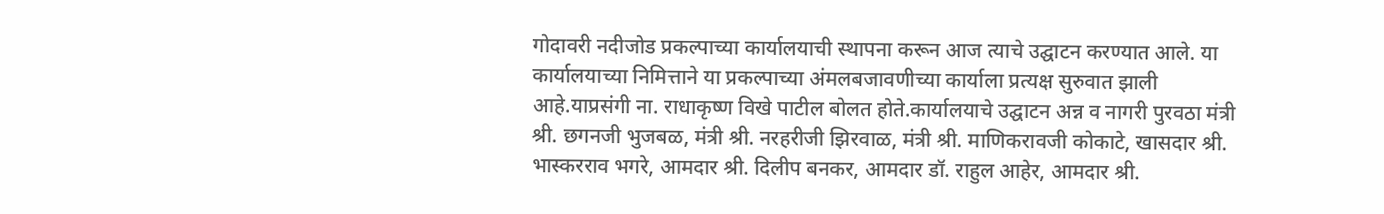गोदावरी नदीजोड प्रकल्पाच्या कार्यालयाची स्थापना करून आज त्याचे उद्घाटन करण्यात आले. या कार्यालयाच्या निमित्ताने या प्रकल्पाच्या अंमलबजावणीच्या कार्याला प्रत्यक्ष सुरुवात झाली आहे.याप्रसंगी ना. राधाकृष्ण विखे पाटील बोलत होते.कार्यालयाचे उद्घाटन अन्न व नागरी पुरवठा मंत्री श्री. छगनजी भुजबळ, मंत्री श्री. नरहरीजी झिरवाळ, मंत्री श्री. माणिकरावजी कोकाटे, खासदार श्री. भास्करराव भगरे, आमदार श्री. दिलीप बनकर, आमदार डॉ. राहुल आहेर, आमदार श्री.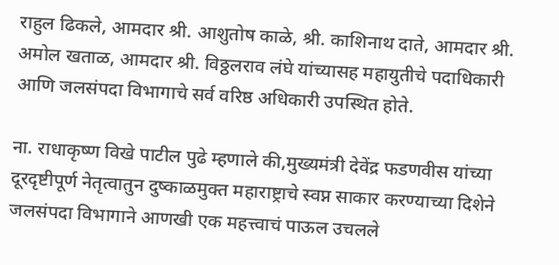राहुल ढिकले, आमदार श्री. आशुतोष काळे, श्री. काशिनाथ दाते, आमदार श्री. अमोल खताळ, आमदार श्री. विठ्ठलराव लंघे यांच्यासह महायुतीचे पदाधिकारी आणि जलसंपदा विभागाचे सर्व वरिष्ठ अधिकारी उपस्थित होते.

ना. राधाकृष्ण विखे पाटील पुढे म्हणाले की,मुख्यमंत्री देवेंद्र फडणवीस यांच्या दूरदृष्टीपूर्ण नेतृत्वातुन दुष्काळमुक्त महाराष्ट्राचे स्वप्न साकार करण्याच्या दिशेने जलसंपदा विभागाने आणखी एक महत्त्वाचं पाऊल उचलले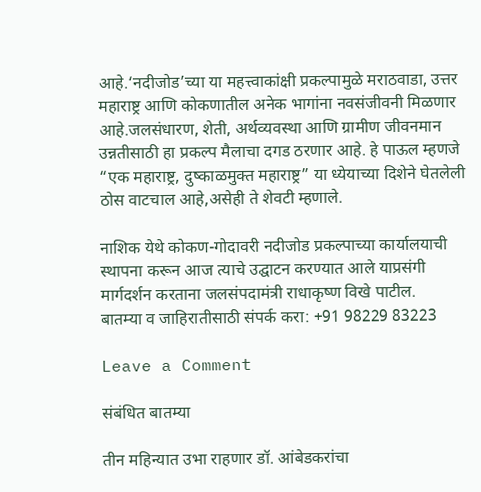आहे.‘नदीजोड’च्या या महत्त्वाकांक्षी प्रकल्पामुळे मराठवाडा, उत्तर महाराष्ट्र आणि कोकणातील अनेक भागांना नवसंजीवनी मिळणार आहे.जलसंधारण, शेती, अर्थव्यवस्था आणि ग्रामीण जीवनमान उन्नतीसाठी हा प्रकल्प मैलाचा दगड ठरणार आहे. हे पाऊल म्हणजे “एक महाराष्ट्र, दुष्काळमुक्त महाराष्ट्र” या ध्येयाच्या दिशेने घेतलेली ठोस वाटचाल आहे,असेही ते शेवटी म्हणाले.

नाशिक येथे कोकण-गोदावरी नदीजोड प्रकल्पाच्या कार्यालयाची स्थापना करून आज त्याचे उद्घाटन करण्यात आले याप्रसंगी मार्गदर्शन करताना जलसंपदामंत्री राधाकृष्ण विखे पाटील.
बातम्या व जाहिरातीसाठी संपर्क करा: +91 98229 83223

Leave a Comment

संबंधित बातम्या

तीन महिन्यात उभा राहणार डॉ. आंबेडकरांचा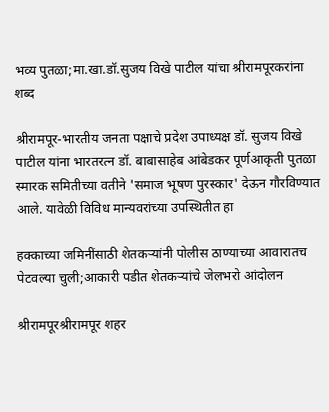भव्य पुतळा;मा.खा.डॉ.सुजय विखे पाटील यांचा श्रीरामपूरकरांना शब्द

श्रीरामपूर-भारतीय जनता पक्षाचे प्रदेश उपाध्यक्ष डॉ. सुजय विखे पाटील यांना भारतरत्न डॉ. बाबासाहेब आंबेडकर पूर्णआकृती पुतळा स्मारक समितीच्या वतीने 'समाज भूषण पुरस्कार' देऊन गौरविण्यात आले. यावेळी विविध मान्यवरांच्या उपस्थितीत हा

हक्काच्या जमिनींसाठी शेतकऱ्यांनी पोलीस ठाण्याच्या आवारातच पेटवल्या चुली;आकारी पडीत शेतकऱ्यांचे जेलभरो आंदोलन

श्रीरामपूरश्रीरामपूर शहर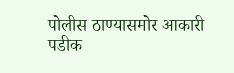पोलीस ठाण्यासमोर आकारी पडीक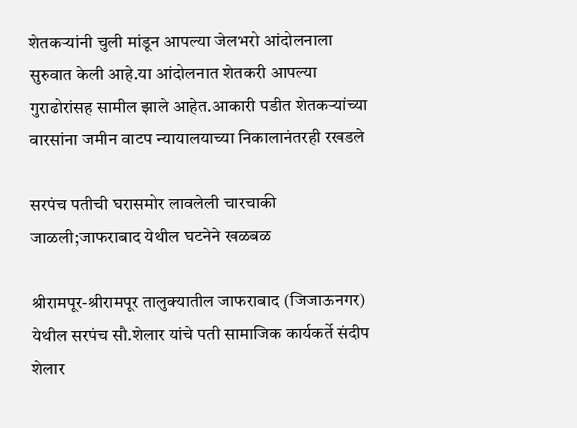शेतकऱ्यांनी चुली मांडून आपल्या जेलभरो आंदोलनाला सुरुवात केली आहे.या आंदोलनात शेतकरी आपल्या गुराढोरांसह सामील झाले आहेत.आकारी पडीत शेतकऱ्यांच्या वारसांना जमीन वाटप न्यायालयाच्या निकालानंतरही रखडले

सरपंच पतीची घरासमोर लावलेली चारचाकी जाळली;जाफराबाद येथील घटनेने खळबळ

श्रीरामपूर-श्रीरामपूर तालुक्यातील जाफराबाद (जिजाऊनगर) येथील सरपंच सौ.शेलार यांचे पती सामाजिक कार्यकर्ते संदीप शेलार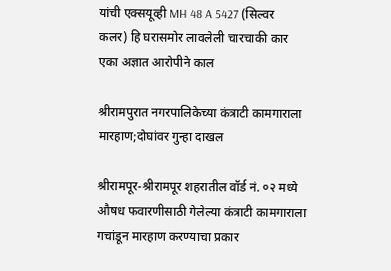यांची एक्सयूव्ही MH 48 A 5427 (सिल्वर कलर) हि घरासमोर लावलेली चारचाकी कार एका अज्ञात आरोपीने काल

श्रीरामपुरात नगरपालिकेच्या कंत्राटी कामगाराला मारहाण;दोघांवर गुन्हा दाखल

श्रीरामपूर-श्रीरामपूर शहरातील वॉर्ड नं. ०२ मध्ये औषध फवारणीसाठी गेलेल्या कंत्राटी कामगाराला गचांडून मारहाण करण्याचा प्रकार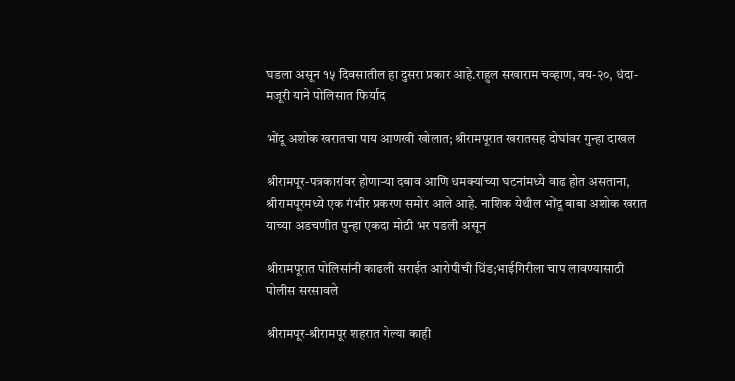घडला असून १५ दिवसातील हा दुसरा प्रकार आहे.राहुल सखाराम चव्हाण, वय-२०, धंदा-मजूरी याने पोलिसात फिर्याद

भोंदू अशोक खरातचा पाय आणखी खोलात; श्रीरामपूरात खरातसह दोघांवर गुन्हा दाखल

श्रीरामपूर-पत्रकारांवर होणाऱ्या दबाव आणि धमक्यांच्या घटनांमध्ये वाढ होत असताना, श्रीरामपूरमध्ये एक गंभीर प्रकरण समोर आले आहे. नाशिक येथील भोंदू बाबा अशोक खरात याच्या अडचणीत पुन्हा एकदा मोठी भर पडली असून

श्रीरामपूरात पोलिसांनी काढली सराईत आरोपीची धिंड;भाईगिरीला चाप लावण्यासाठी पोलीस सरसावले

श्रीरामपूर-श्रीरामपूर शहरात गेल्या काही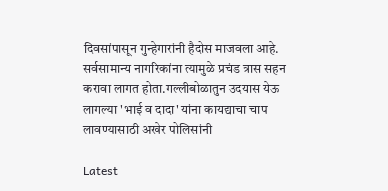दिवसांपासून गुन्हेगारांनी हैदोस माजवला आहे. सर्वसामान्य नागरिकांना त्यामुळे प्रचंड त्रास सहन करावा लागत होता.गल्लीबोळातुन उदयास येऊ लागल्या 'भाई व दादा' यांना कायद्याचा चाप लावण्यासाठी अखेर पोलिसांनी

Latest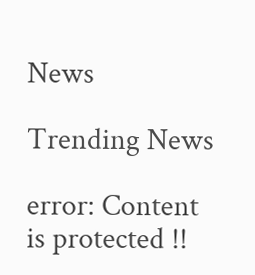News

Trending News

error: Content is protected !!